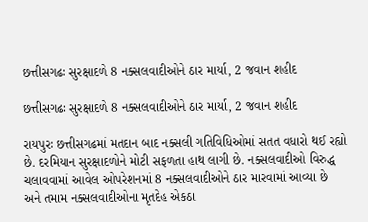છત્તીસગઢઃ સુરક્ષાદળે 8 નક્સલવાદીઓને ઠાર માર્યા, 2 જવાન શહીદ

છત્તીસગઢઃ સુરક્ષાદળે 8 નક્સલવાદીઓને ઠાર માર્યા, 2 જવાન શહીદ

રાયપુરઃ છત્તીસગઢમાં મતદાન બાદ નક્સલી ગતિવિધિઓમાં સતત વધારો થઈ રહ્યો છે. દરમિયાન સુરક્ષાદળોને મોટી સફળતા હાથ લાગી છે. નક્સલવાદીઓ વિરુદ્ધ ચલાવવામાં આવેલ ઓપરેશનમાં 8 નક્સલવાદીઓને ઠાર મારવામાં આવ્યા છે અને તમામ નક્સલવાદીઓના મૃતદેહ એકઠા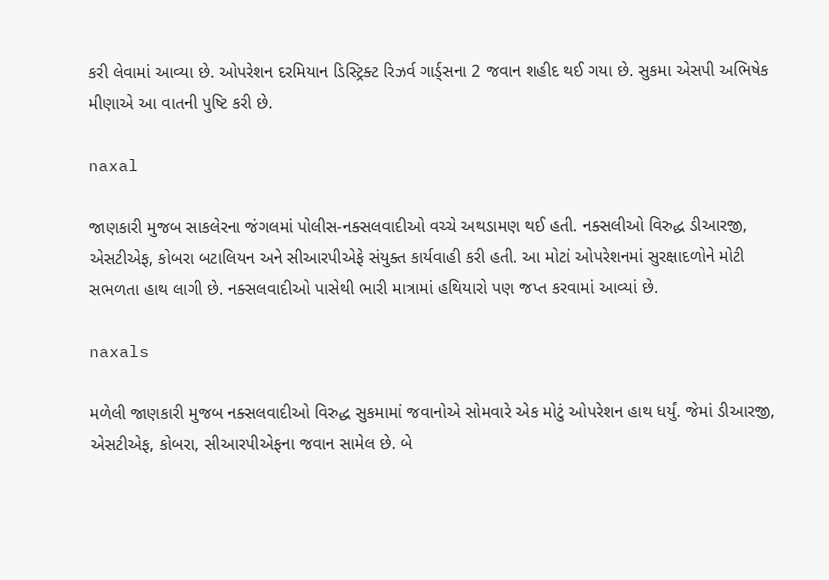કરી લેવામાં આવ્યા છે. ઓપરેશન દરમિયાન ડિસ્ટ્રિક્ટ રિઝર્વ ગાર્ડ્સના 2 જવાન શહીદ થઈ ગયા છે. સુકમા એસપી અભિષેક મીણાએ આ વાતની પુષ્ટિ કરી છે.

naxal

જાણકારી મુજબ સાકલેરના જંગલમાં પોલીસ-નક્સલવાદીઓ વચ્ચે અથડામણ થઈ હતી. નક્સલીઓ વિરુદ્ધ ડીઆરજી, એસટીએફ, કોબરા બટાલિયન અને સીઆરપીએફે સંયુક્ત કાર્યવાહી કરી હતી. આ મોટાં ઓપરેશનમાં સુરક્ષાદળોને મોટી સભળતા હાથ લાગી છે. નક્સલવાદીઓ પાસેથી ભારી માત્રામાં હથિયારો પણ જપ્ત કરવામાં આવ્યાં છે.

naxals

મળેલી જાણકારી મુજબ નક્સલવાદીઓ વિરુદ્ધ સુકમામાં જવાનોએ સોમવારે એક મોટું ઓપરેશન હાથ ધર્યું. જેમાં ડીઆરજી, એસટીએફ, કોબરા, સીઆરપીએફના જવાન સામેલ છે. બે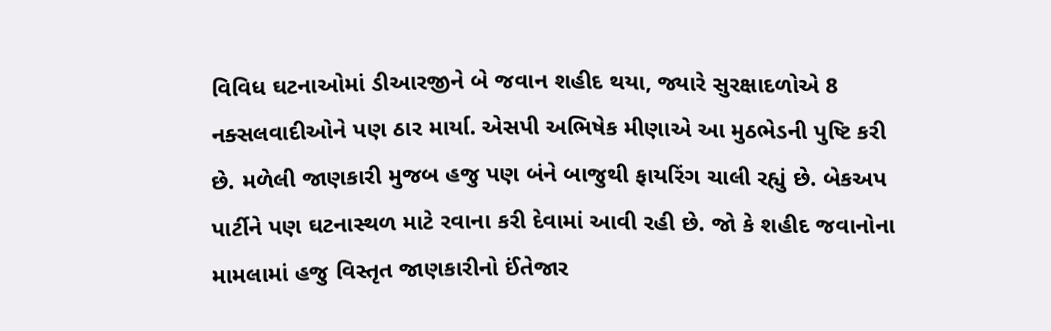વિવિધ ઘટનાઓમાં ડીઆરજીને બે જવાન શહીદ થયા, જ્યારે સુરક્ષાદળોએ 8 નક્સલવાદીઓને પણ ઠાર માર્યા. એસપી અભિષેક મીણાએ આ મુઠભેડની પુષ્ટિ કરી છે. મળેલી જાણકારી મુજબ હજુ પણ બંને બાજુથી ફાયરિંગ ચાલી રહ્યું છે. બેકઅપ પાર્ટીને પણ ઘટનાસ્થળ માટે રવાના કરી દેવામાં આવી રહી છે. જો કે શહીદ જવાનોના મામલામાં હજુ વિસ્તૃત જાણકારીનો ઈંતેજાર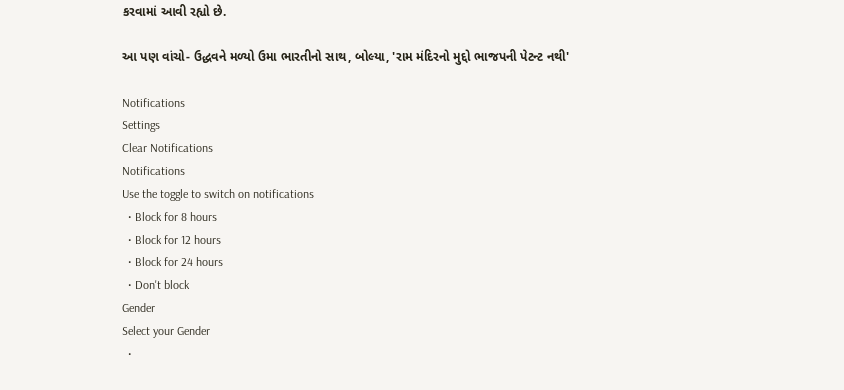કરવામાં આવી રહ્યો છે.

આ પણ વાંચો- ઉદ્ધવને મળ્યો ઉમા ભારતીનો સાથ, બોલ્યા, 'રામ મંદિરનો મુદ્દો ભાજપની પેટન્ટ નથી'

Notifications
Settings
Clear Notifications
Notifications
Use the toggle to switch on notifications
  • Block for 8 hours
  • Block for 12 hours
  • Block for 24 hours
  • Don't block
Gender
Select your Gender
  •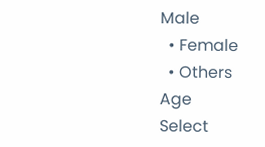Male
  • Female
  • Others
Age
Select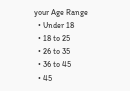your Age Range
  • Under 18
  • 18 to 25
  • 26 to 35
  • 36 to 45
  • 45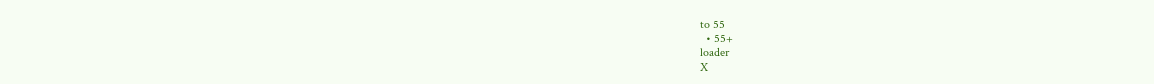to 55
  • 55+
loader
X